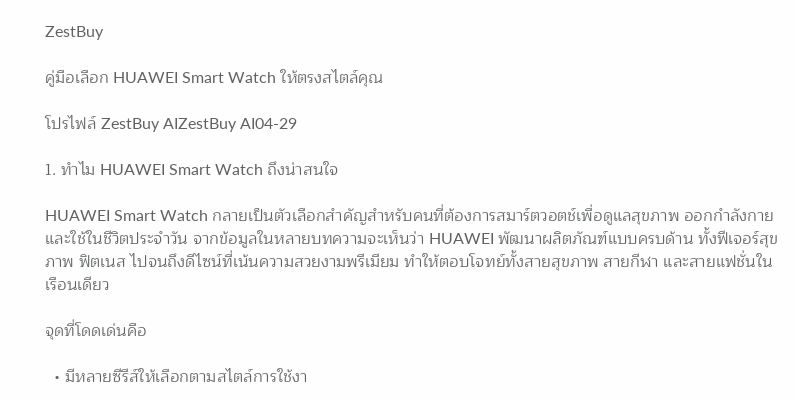ZestBuy

คู่มือเลือก HUAWEI Smart Watch ให้ตรงสไตล์คุณ

โปรไฟล์ ZestBuy AIZestBuy AI04-29

1. ทำไม HUAWEI Smart Watch ถึงน่าสนใจ

HUAWEI Smart Watch กลายเป็นตัวเลือกสำคัญสำหรับคนที่ต้องการสมาร์ตวอตช์เพื่อดูแลสุขภาพ ออกกำลังกาย และใช้ในชีวิตประจำวัน จากข้อมูลในหลายบทความจะเห็นว่า HUAWEI พัฒนาผลิตภัณฑ์แบบครบด้าน ทั้งฟีเจอร์สุขภาพ ฟิตเนส ไปจนถึงดีไซน์ที่เน้นความสวยงามพรีเมียม ทำให้ตอบโจทย์ทั้งสายสุขภาพ สายกีฬา และสายแฟชั่นในเรือนเดียว

จุดที่โดดเด่นคือ

  • มีหลายซีรีส์ให้เลือกตามสไตล์การใช้งา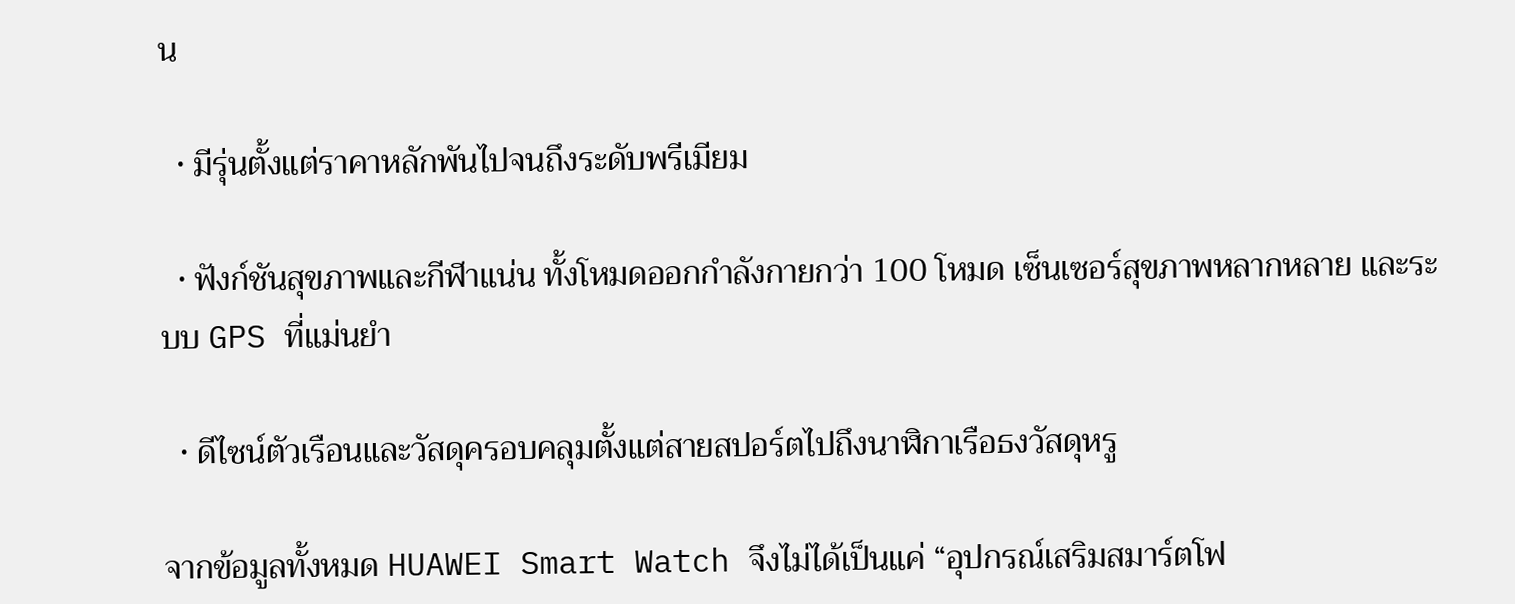น

  • มีรุ่นตั้งแต่ราคาหลักพันไปจนถึงระดับพรีเมียม

  • ฟังก์ชันสุขภาพและกีฬาแน่น ทั้งโหมดออกกำลังกายกว่า 100 โหมด เซ็นเซอร์สุขภาพหลากหลาย และระบบ GPS ที่แม่นยำ

  • ดีไซน์ตัวเรือนและวัสดุครอบคลุมตั้งแต่สายสปอร์ตไปถึงนาฬิกาเรือธงวัสดุหรู

จากข้อมูลทั้งหมด HUAWEI Smart Watch จึงไม่ได้เป็นแค่ “อุปกรณ์เสริมสมาร์ตโฟ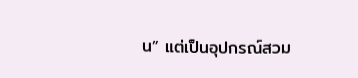น” แต่เป็นอุปกรณ์สวม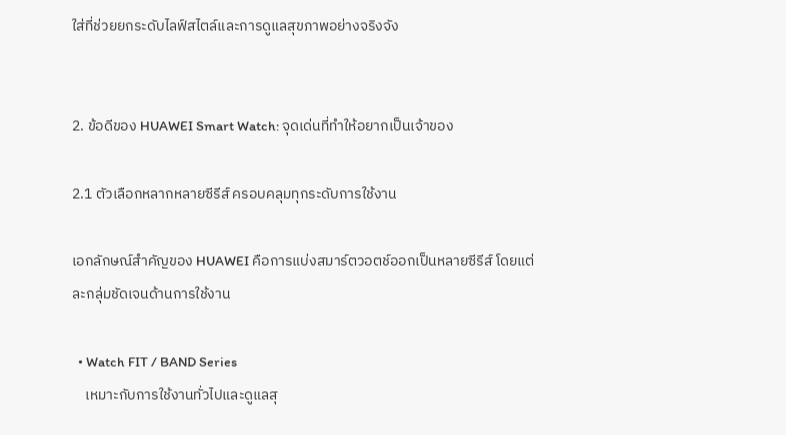ใส่ที่ช่วยยกระดับไลฟ์สไตล์และการดูแลสุขภาพอย่างจริงจัง


2. ข้อดีของ HUAWEI Smart Watch: จุดเด่นที่ทำให้อยากเป็นเจ้าของ

2.1 ตัวเลือกหลากหลายซีรีส์ ครอบคลุมทุกระดับการใช้งาน

เอกลักษณ์สำคัญของ HUAWEI คือการแบ่งสมาร์ตวอตช์ออกเป็นหลายซีรีส์ โดยแต่ละกลุ่มชัดเจนด้านการใช้งาน

  • Watch FIT / BAND Series
    เหมาะกับการใช้งานทั่วไปและดูแลสุ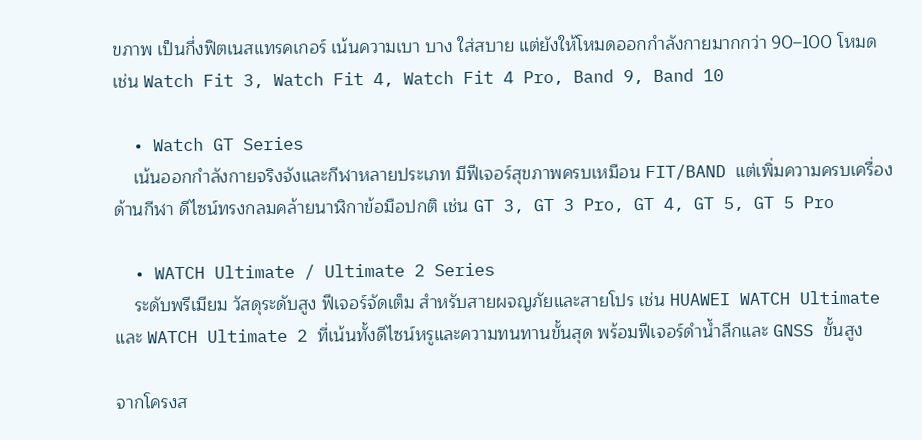ขภาพ เป็นกึ่งฟิตเนสแทรคเกอร์ เน้นความเบา บาง ใส่สบาย แต่ยังให้โหมดออกกำลังกายมากกว่า 90–100 โหมด เช่น Watch Fit 3, Watch Fit 4, Watch Fit 4 Pro, Band 9, Band 10

  • Watch GT Series
    เน้นออกกำลังกายจริงจังและกีฬาหลายประเภท มีฟีเจอร์สุขภาพครบเหมือน FIT/BAND แต่เพิ่มความครบเครื่องด้านกีฬา ดีไซน์ทรงกลมคล้ายนาฬิกาข้อมือปกติ เช่น GT 3, GT 3 Pro, GT 4, GT 5, GT 5 Pro

  • WATCH Ultimate / Ultimate 2 Series
    ระดับพรีเมียม วัสดุระดับสูง ฟีเจอร์จัดเต็ม สำหรับสายผจญภัยและสายโปร เช่น HUAWEI WATCH Ultimate และ WATCH Ultimate 2 ที่เน้นทั้งดีไซน์หรูและความทนทานขั้นสุด พร้อมฟีเจอร์ดำน้ำลึกและ GNSS ขั้นสูง

จากโครงส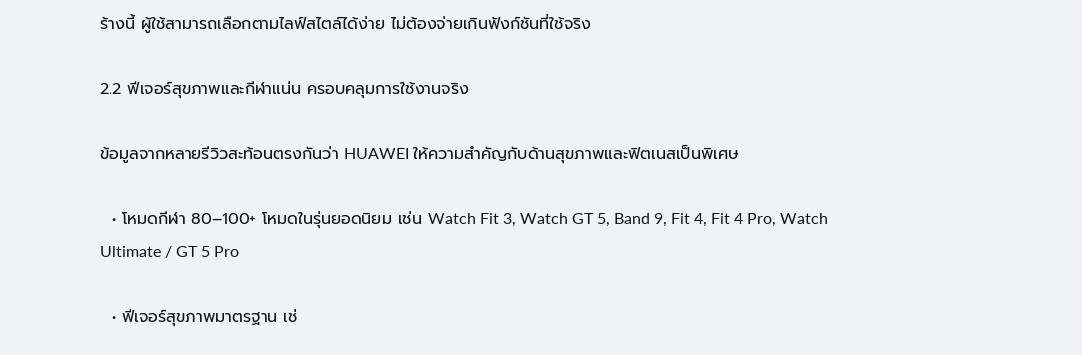ร้างนี้ ผู้ใช้สามารถเลือกตามไลฟ์สไตล์ได้ง่าย ไม่ต้องจ่ายเกินฟังก์ชันที่ใช้จริง

2.2 ฟีเจอร์สุขภาพและกีฬาแน่น ครอบคลุมการใช้งานจริง

ข้อมูลจากหลายรีวิวสะท้อนตรงกันว่า HUAWEI ให้ความสำคัญกับด้านสุขภาพและฟิตเนสเป็นพิเศษ

  • โหมดกีฬา 80–100+ โหมดในรุ่นยอดนิยม เช่น Watch Fit 3, Watch GT 5, Band 9, Fit 4, Fit 4 Pro, Watch Ultimate / GT 5 Pro

  • ฟีเจอร์สุขภาพมาตรฐาน เช่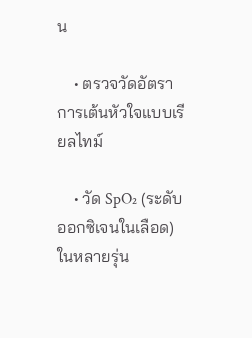น

    • ตรวจวัดอัตราการเต้นหัวใจแบบเรียลไทม์

    • วัด SpO₂ (ระดับออกซิเจนในเลือด) ในหลายรุ่น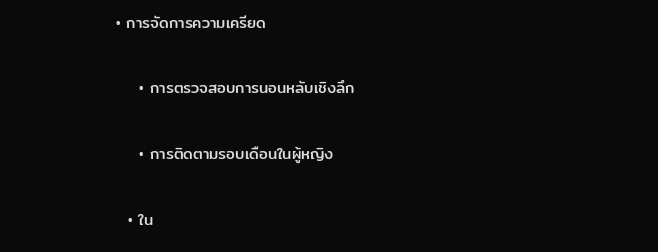• การจัดการความเครียด

    • การตรวจสอบการนอนหลับเชิงลึก

    • การติดตามรอบเดือนในผู้หญิง

  • ใน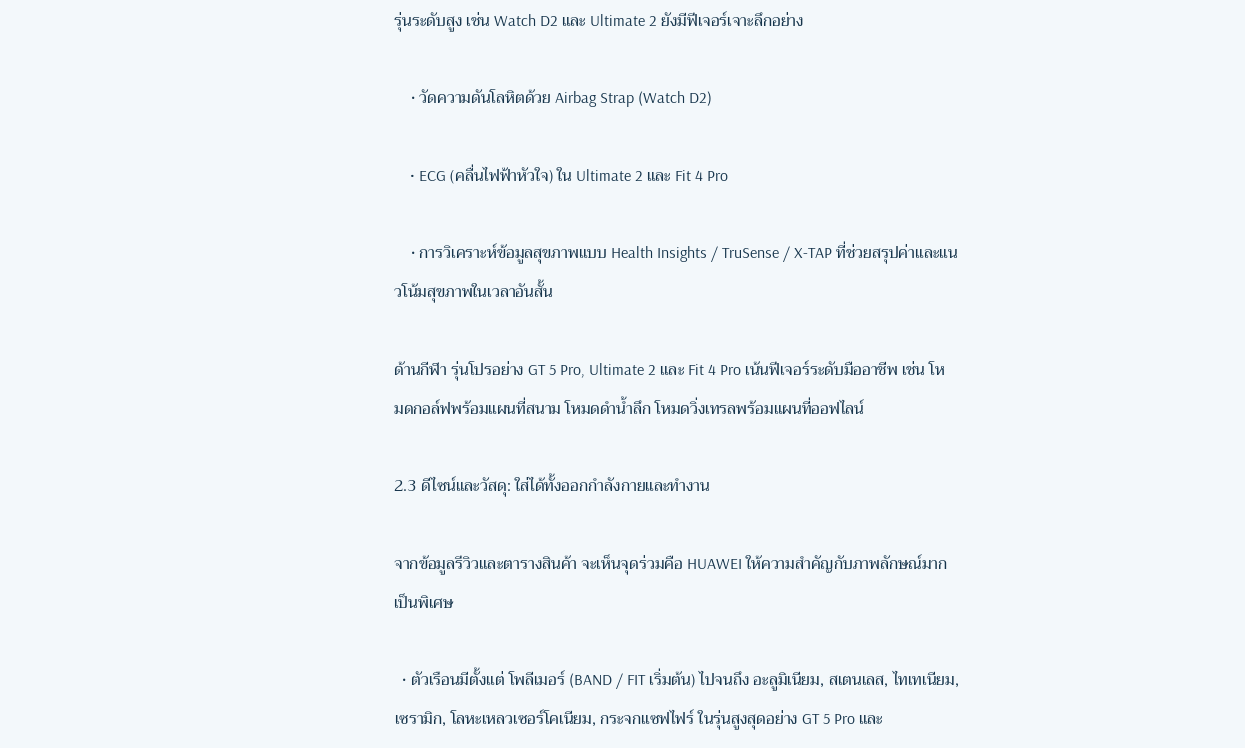รุ่นระดับสูง เช่น Watch D2 และ Ultimate 2 ยังมีฟีเจอร์เจาะลึกอย่าง

    • วัดความดันโลหิตด้วย Airbag Strap (Watch D2)

    • ECG (คลื่นไฟฟ้าหัวใจ) ใน Ultimate 2 และ Fit 4 Pro

    • การวิเคราะห์ข้อมูลสุขภาพแบบ Health Insights / TruSense / X-TAP ที่ช่วยสรุปค่าและแนวโน้มสุขภาพในเวลาอันสั้น

ด้านกีฬา รุ่นโปรอย่าง GT 5 Pro, Ultimate 2 และ Fit 4 Pro เน้นฟีเจอร์ระดับมืออาชีพ เช่น โหมดกอล์ฟพร้อมแผนที่สนาม โหมดดำน้ำลึก โหมดวิ่งเทรลพร้อมแผนที่ออฟไลน์

2.3 ดีไซน์และวัสดุ: ใส่ได้ทั้งออกกำลังกายและทำงาน

จากข้อมูลรีวิวและตารางสินค้า จะเห็นจุดร่วมคือ HUAWEI ให้ความสำคัญกับภาพลักษณ์มากเป็นพิเศษ

  • ตัวเรือนมีตั้งแต่ โพลีเมอร์ (BAND / FIT เริ่มต้น) ไปจนถึง อะลูมิเนียม, สเตนเลส, ไทเทเนียม, เซรามิก, โลหะเหลวเซอร์โคเนียม, กระจกแซฟไฟร์ ในรุ่นสูงสุดอย่าง GT 5 Pro และ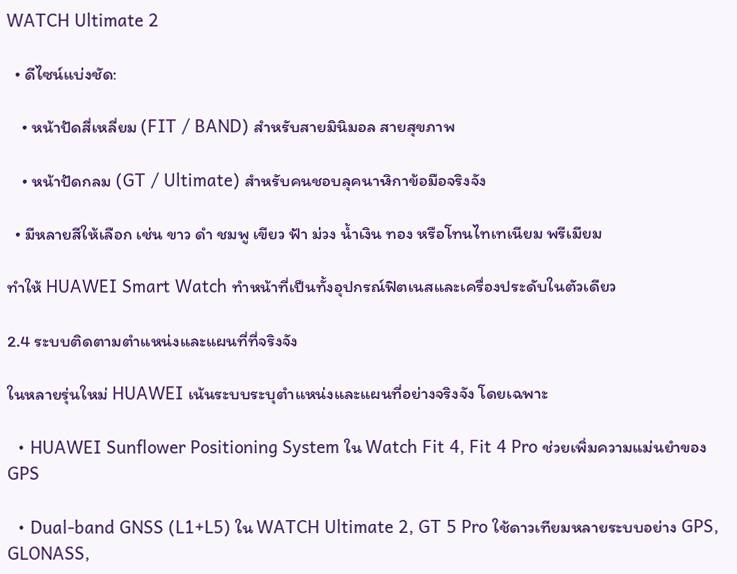WATCH Ultimate 2

  • ดีไซน์แบ่งชัด:

    • หน้าปัดสี่เหลี่ยม (FIT / BAND) สำหรับสายมินิมอล สายสุขภาพ

    • หน้าปัดกลม (GT / Ultimate) สำหรับคนชอบลุคนาฬิกาข้อมือจริงจัง

  • มีหลายสีให้เลือก เช่น ขาว ดำ ชมพู เขียว ฟ้า ม่วง น้ำเงิน ทอง หรือโทนไทเทเนียม พรีเมียม

ทำให้ HUAWEI Smart Watch ทำหน้าที่เป็นทั้งอุปกรณ์ฟิตเนสและเครื่องประดับในตัวเดียว

2.4 ระบบติดตามตำแหน่งและแผนที่ที่จริงจัง

ในหลายรุ่นใหม่ HUAWEI เน้นระบบระบุตำแหน่งและแผนที่อย่างจริงจัง โดยเฉพาะ

  • HUAWEI Sunflower Positioning System ใน Watch Fit 4, Fit 4 Pro ช่วยเพิ่มความแม่นยำของ GPS

  • Dual-band GNSS (L1+L5) ใน WATCH Ultimate 2, GT 5 Pro ใช้ดาวเทียมหลายระบบอย่าง GPS, GLONASS,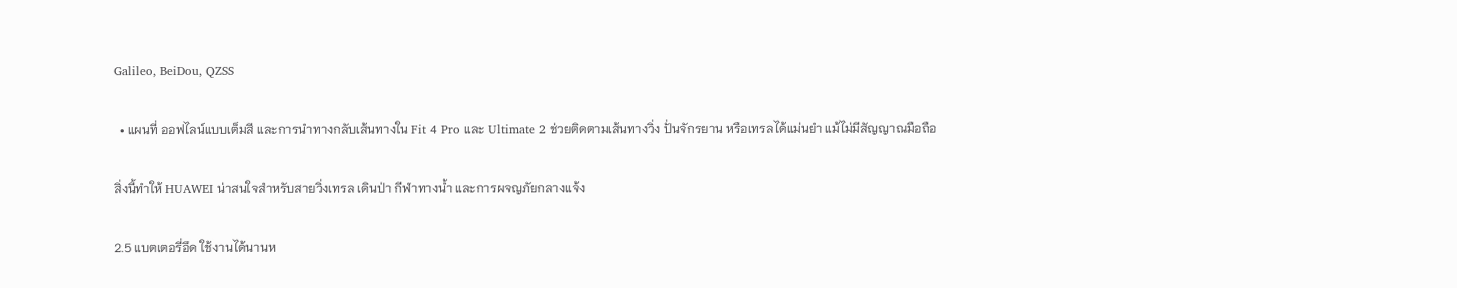Galileo, BeiDou, QZSS

  • แผนที่ ออฟไลน์แบบเต็มสี และการนำทางกลับเส้นทางใน Fit 4 Pro และ Ultimate 2 ช่วยติดตามเส้นทางวิ่ง ปั่นจักรยาน หรือเทรลได้แม่นยำ แม้ไม่มีสัญญาณมือถือ

สิ่งนี้ทำให้ HUAWEI น่าสนใจสำหรับสายวิ่งเทรล เดินป่า กีฬาทางน้ำ และการผจญภัยกลางแจ้ง

2.5 แบตเตอรี่อึด ใช้งานได้นานห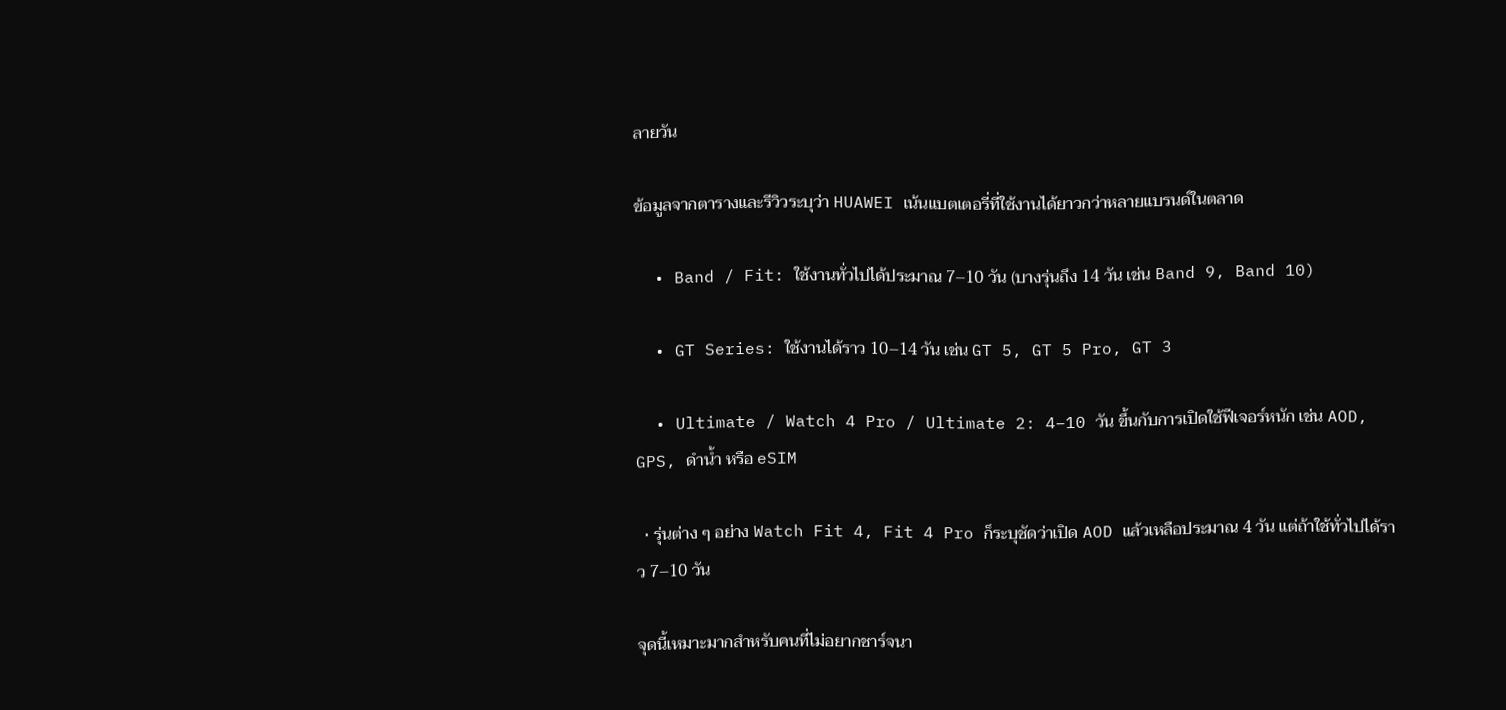ลายวัน

ข้อมูลจากตารางและรีวิวระบุว่า HUAWEI เน้นแบตเตอรี่ที่ใช้งานได้ยาวกว่าหลายแบรนด์ในตลาด

  • Band / Fit: ใช้งานทั่วไปได้ประมาณ 7–10 วัน (บางรุ่นถึง 14 วัน เช่น Band 9, Band 10)

  • GT Series: ใช้งานได้ราว 10–14 วัน เช่น GT 5, GT 5 Pro, GT 3

  • Ultimate / Watch 4 Pro / Ultimate 2: 4–10 วัน ขึ้นกับการเปิดใช้ฟีเจอร์หนัก เช่น AOD, GPS, ดำน้ำ หรือ eSIM

  • รุ่นต่าง ๆ อย่าง Watch Fit 4, Fit 4 Pro ก็ระบุชัดว่าเปิด AOD แล้วเหลือประมาณ 4 วัน แต่ถ้าใช้ทั่วไปได้ราว 7–10 วัน

จุดนี้เหมาะมากสำหรับคนที่ไม่อยากชาร์จนา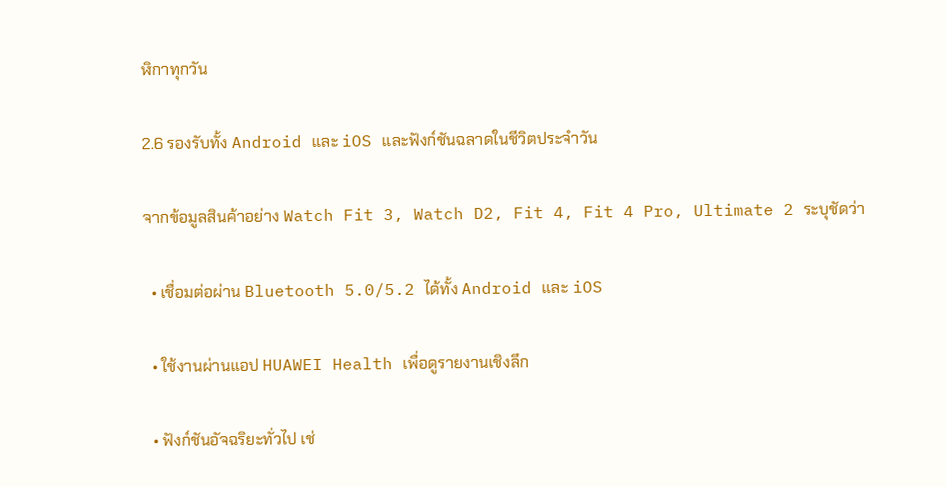ฬิกาทุกวัน

2.6 รองรับทั้ง Android และ iOS และฟังก์ชันฉลาดในชีวิตประจำวัน

จากข้อมูลสินค้าอย่าง Watch Fit 3, Watch D2, Fit 4, Fit 4 Pro, Ultimate 2 ระบุชัดว่า

  • เชื่อมต่อผ่าน Bluetooth 5.0/5.2 ได้ทั้ง Android และ iOS

  • ใช้งานผ่านแอป HUAWEI Health เพื่อดูรายงานเชิงลึก

  • ฟังก์ชันอัจฉริยะทั่วไป เช่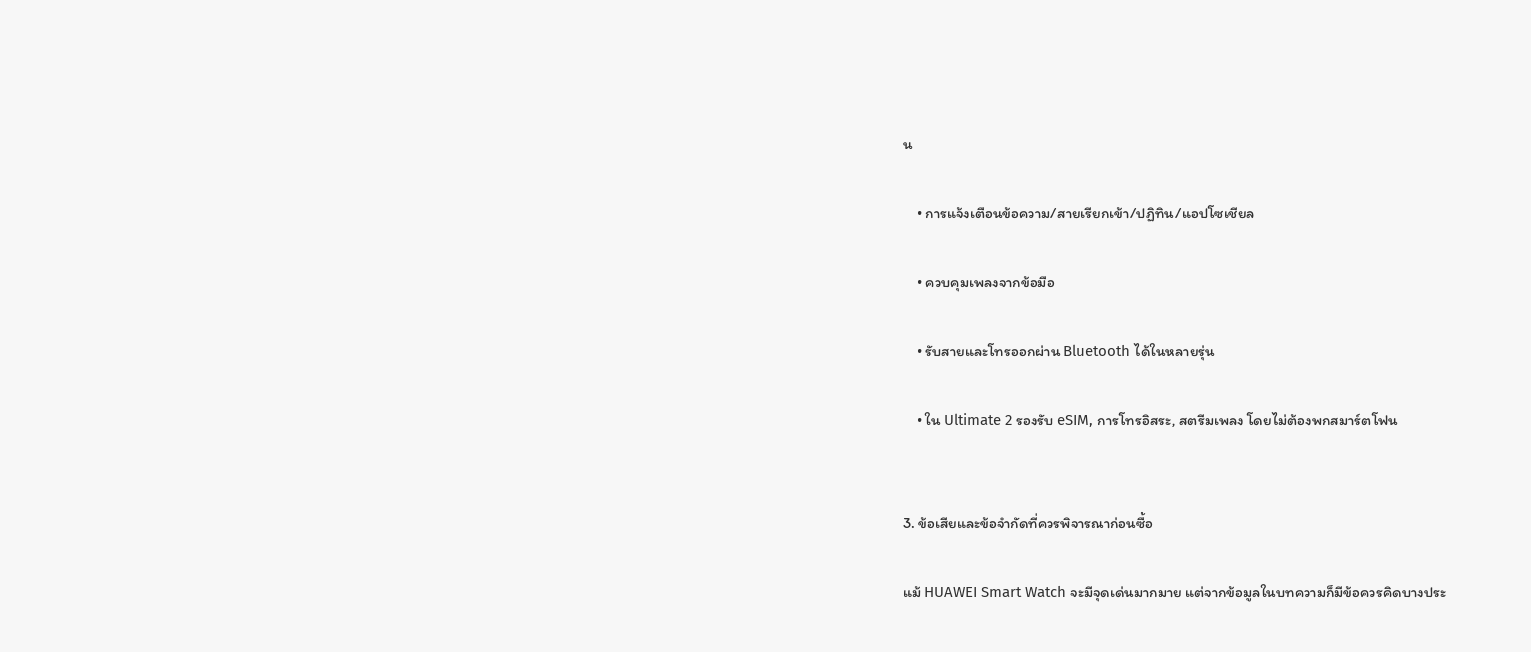น

    • การแจ้งเตือนข้อความ/สายเรียกเข้า/ปฏิทิน/แอปโซเชียล

    • ควบคุมเพลงจากข้อมือ

    • รับสายและโทรออกผ่าน Bluetooth ได้ในหลายรุ่น

    • ใน Ultimate 2 รองรับ eSIM, การโทรอิสระ, สตรีมเพลง โดยไม่ต้องพกสมาร์ตโฟน


3. ข้อเสียและข้อจำกัดที่ควรพิจารณาก่อนซื้อ

แม้ HUAWEI Smart Watch จะมีจุดเด่นมากมาย แต่จากข้อมูลในบทความก็มีข้อควรคิดบางประ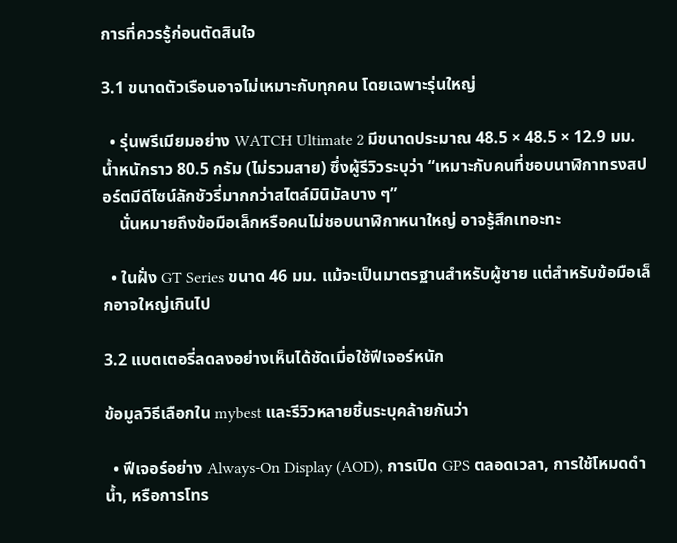การที่ควรรู้ก่อนตัดสินใจ

3.1 ขนาดตัวเรือนอาจไม่เหมาะกับทุกคน โดยเฉพาะรุ่นใหญ่

  • รุ่นพรีเมียมอย่าง WATCH Ultimate 2 มีขนาดประมาณ 48.5 × 48.5 × 12.9 มม. น้ำหนักราว 80.5 กรัม (ไม่รวมสาย) ซึ่งผู้รีวิวระบุว่า “เหมาะกับคนที่ชอบนาฬิกาทรงสปอร์ตมีดีไซน์ลักชัวรี่มากกว่าสไตล์มินิมัลบาง ๆ”
    นั่นหมายถึงข้อมือเล็กหรือคนไม่ชอบนาฬิกาหนาใหญ่ อาจรู้สึกเทอะทะ

  • ในฝั่ง GT Series ขนาด 46 มม. แม้จะเป็นมาตรฐานสำหรับผู้ชาย แต่สำหรับข้อมือเล็กอาจใหญ่เกินไป

3.2 แบตเตอรี่ลดลงอย่างเห็นได้ชัดเมื่อใช้ฟีเจอร์หนัก

ข้อมูลวิธีเลือกใน mybest และรีวิวหลายชิ้นระบุคล้ายกันว่า

  • ฟีเจอร์อย่าง Always-On Display (AOD), การเปิด GPS ตลอดเวลา, การใช้โหมดดำน้ำ, หรือการโทร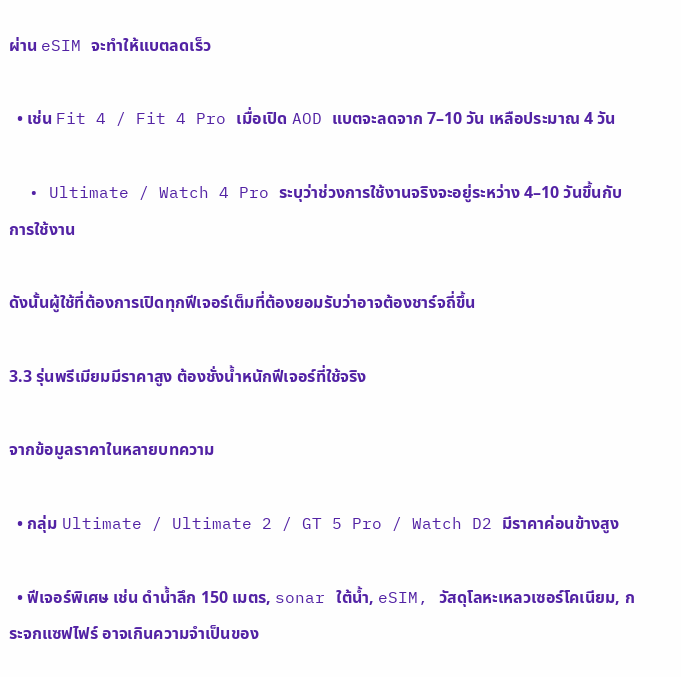ผ่าน eSIM จะทำให้แบตลดเร็ว

  • เช่น Fit 4 / Fit 4 Pro เมื่อเปิด AOD แบตจะลดจาก 7–10 วัน เหลือประมาณ 4 วัน

  • Ultimate / Watch 4 Pro ระบุว่าช่วงการใช้งานจริงจะอยู่ระหว่าง 4–10 วันขึ้นกับการใช้งาน

ดังนั้นผู้ใช้ที่ต้องการเปิดทุกฟีเจอร์เต็มที่ต้องยอมรับว่าอาจต้องชาร์จถี่ขึ้น

3.3 รุ่นพรีเมียมมีราคาสูง ต้องชั่งน้ำหนักฟีเจอร์ที่ใช้จริง

จากข้อมูลราคาในหลายบทความ

  • กลุ่ม Ultimate / Ultimate 2 / GT 5 Pro / Watch D2 มีราคาค่อนข้างสูง

  • ฟีเจอร์พิเศษ เช่น ดำน้ำลึก 150 เมตร, sonar ใต้น้ำ, eSIM, วัสดุโลหะเหลวเซอร์โคเนียม, กระจกแซฟไฟร์ อาจเกินความจำเป็นของ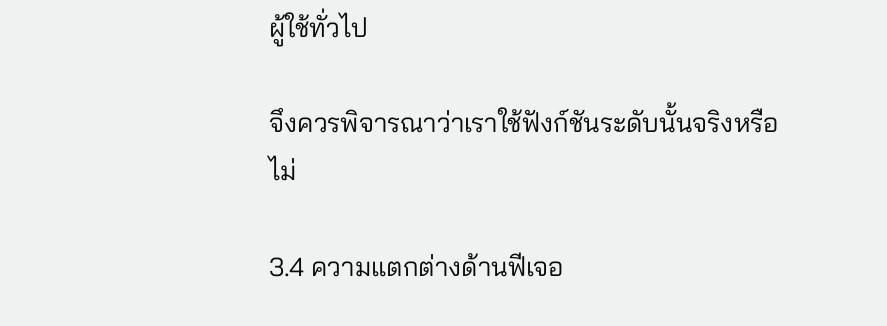ผู้ใช้ทั่วไป

จึงควรพิจารณาว่าเราใช้ฟังก์ชันระดับนั้นจริงหรือไม่

3.4 ความแตกต่างด้านฟีเจอ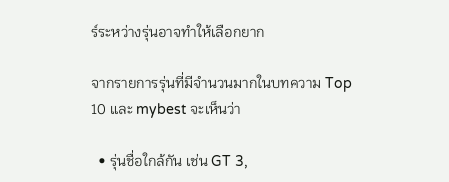ร์ระหว่างรุ่นอาจทำให้เลือกยาก

จากรายการรุ่นที่มีจำนวนมากในบทความ Top 10 และ mybest จะเห็นว่า

  • รุ่นชื่อใกล้กัน เช่น GT 3,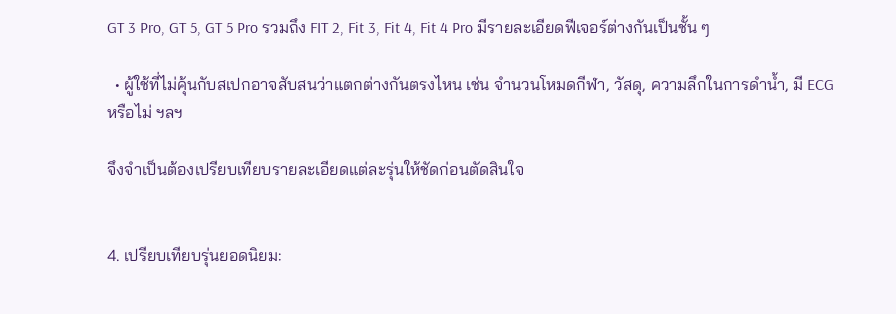GT 3 Pro, GT 5, GT 5 Pro รวมถึง FIT 2, Fit 3, Fit 4, Fit 4 Pro มีรายละเอียดฟีเจอร์ต่างกันเป็นชั้น ๆ

  • ผู้ใช้ที่ไม่คุ้นกับสเปกอาจสับสนว่าแตกต่างกันตรงไหน เช่น จำนวนโหมดกีฬา, วัสดุ, ความลึกในการดำน้ำ, มี ECG หรือไม่ ฯลฯ

จึงจำเป็นต้องเปรียบเทียบรายละเอียดแต่ละรุ่นให้ชัดก่อนตัดสินใจ


4. เปรียบเทียบรุ่นยอดนิยม: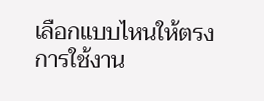เลือกแบบไหนให้ตรงการใช้งาน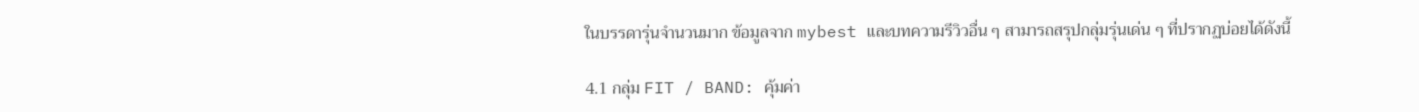ในบรรดารุ่นจำนวนมาก ข้อมูลจาก mybest และบทความรีวิวอื่น ๆ สามารถสรุปกลุ่มรุ่นเด่น ๆ ที่ปรากฏบ่อยได้ดังนี้

4.1 กลุ่ม FIT / BAND: คุ้มค่า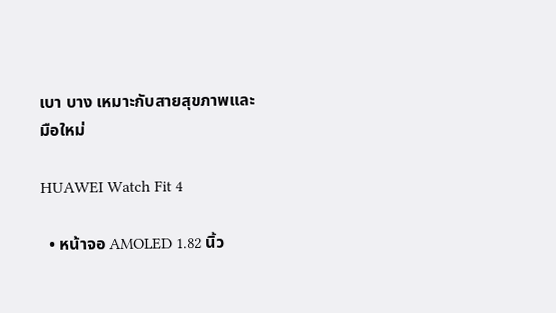เบา บาง เหมาะกับสายสุขภาพและมือใหม่

HUAWEI Watch Fit 4

  • หน้าจอ AMOLED 1.82 นิ้ว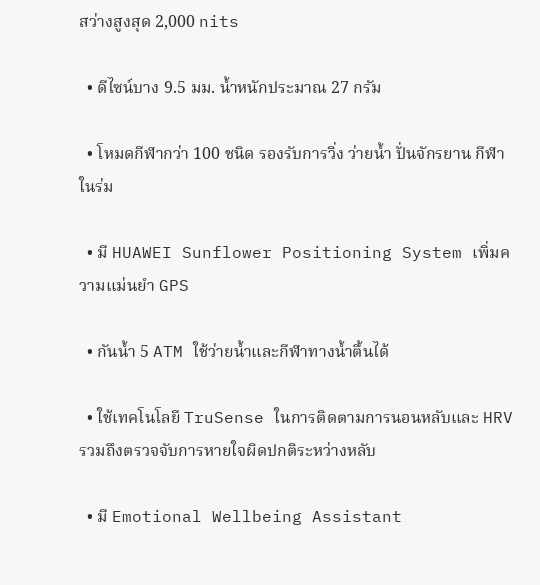สว่างสูงสุด 2,000 nits

  • ดีไซน์บาง 9.5 มม. น้ำหนักประมาณ 27 กรัม

  • โหมดกีฬากว่า 100 ชนิด รองรับการวิ่ง ว่ายน้ำ ปั่นจักรยาน กีฬาในร่ม

  • มี HUAWEI Sunflower Positioning System เพิ่มความแม่นยำ GPS

  • กันน้ำ 5 ATM ใช้ว่ายน้ำและกีฬาทางน้ำตื้นได้

  • ใช้เทคโนโลยี TruSense ในการติดตามการนอนหลับและ HRV รวมถึงตรวจจับการหายใจผิดปกติระหว่างหลับ

  • มี Emotional Wellbeing Assistant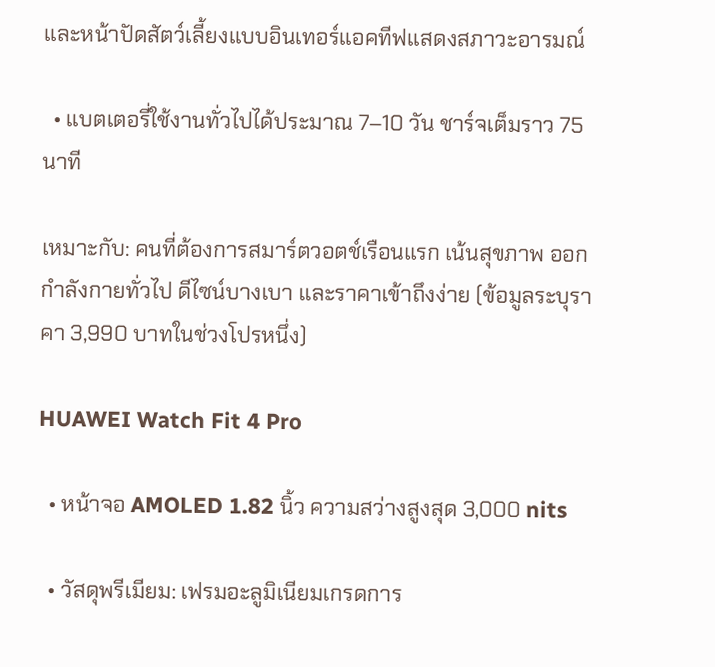และหน้าปัดสัตว์เลี้ยงแบบอินเทอร์แอคทีฟแสดงสภาวะอารมณ์

  • แบตเตอรี่ใช้งานทั่วไปได้ประมาณ 7–10 วัน ชาร์จเต็มราว 75 นาที

เหมาะกับ: คนที่ต้องการสมาร์ตวอตช์เรือนแรก เน้นสุขภาพ ออกกำลังกายทั่วไป ดีไซน์บางเบา และราคาเข้าถึงง่าย (ข้อมูลระบุราคา 3,990 บาทในช่วงโปรหนึ่ง)

HUAWEI Watch Fit 4 Pro

  • หน้าจอ AMOLED 1.82 นิ้ว ความสว่างสูงสุด 3,000 nits

  • วัสดุพรีเมียม: เฟรมอะลูมิเนียมเกรดการ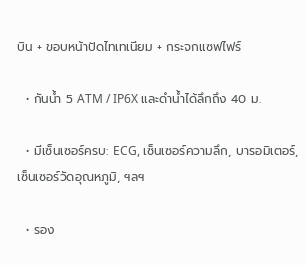บิน + ขอบหน้าปัดไทเทเนียม + กระจกแซฟไฟร์

  • กันน้ำ 5 ATM / IP6X และดำน้ำได้ลึกถึง 40 ม.

  • มีเซ็นเซอร์ครบ: ECG, เซ็นเซอร์ความลึก, บารอมิเตอร์, เซ็นเซอร์วัดอุณหภูมิ, ฯลฯ

  • รอง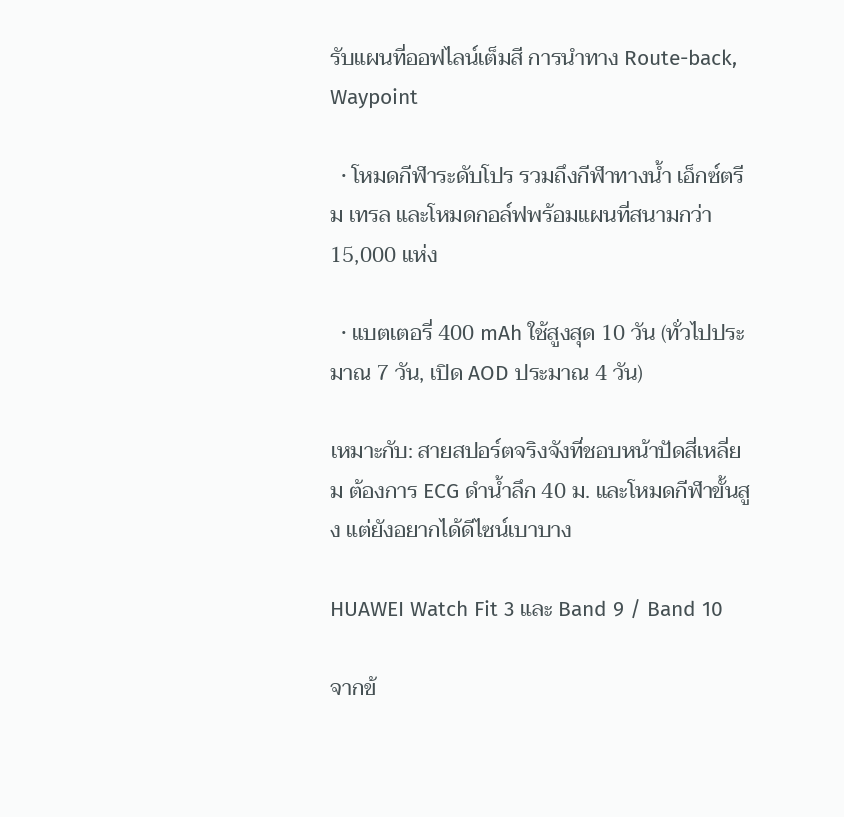รับแผนที่ออฟไลน์เต็มสี การนำทาง Route-back, Waypoint

  • โหมดกีฬาระดับโปร รวมถึงกีฬาทางน้ำ เอ็กซ์ตรีม เทรล และโหมดกอล์ฟพร้อมแผนที่สนามกว่า 15,000 แห่ง

  • แบตเตอรี่ 400 mAh ใช้สูงสุด 10 วัน (ทั่วไปประมาณ 7 วัน, เปิด AOD ประมาณ 4 วัน)

เหมาะกับ: สายสปอร์ตจริงจังที่ชอบหน้าปัดสี่เหลี่ยม ต้องการ ECG ดำน้ำลึก 40 ม. และโหมดกีฬาขั้นสูง แต่ยังอยากได้ดีไซน์เบาบาง

HUAWEI Watch Fit 3 และ Band 9 / Band 10

จากข้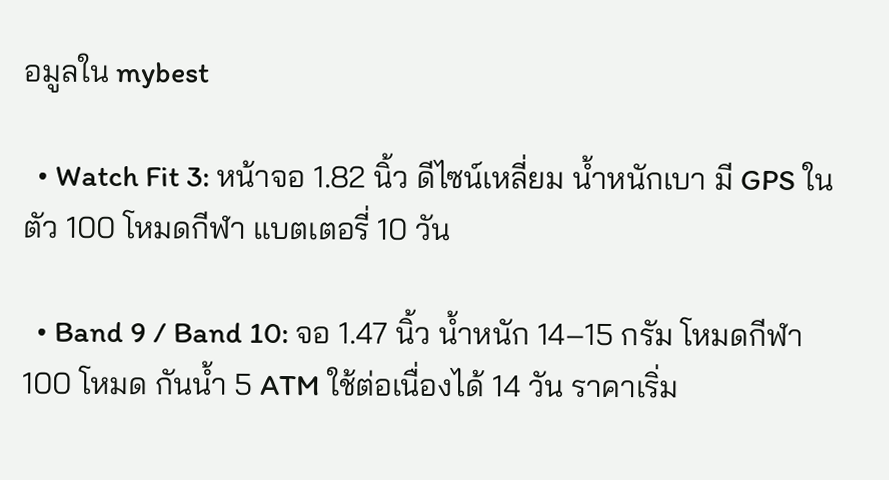อมูลใน mybest

  • Watch Fit 3: หน้าจอ 1.82 นิ้ว ดีไซน์เหลี่ยม น้ำหนักเบา มี GPS ในตัว 100 โหมดกีฬา แบตเตอรี่ 10 วัน

  • Band 9 / Band 10: จอ 1.47 นิ้ว น้ำหนัก 14–15 กรัม โหมดกีฬา 100 โหมด กันน้ำ 5 ATM ใช้ต่อเนื่องได้ 14 วัน ราคาเริ่ม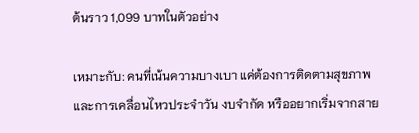ต้นราว 1,099 บาทในตัวอย่าง

เหมาะกับ: คนที่เน้นความบางเบา แค่ต้องการติดตามสุขภาพและการเคลื่อนไหวประจำวัน งบจำกัด หรืออยากเริ่มจากสาย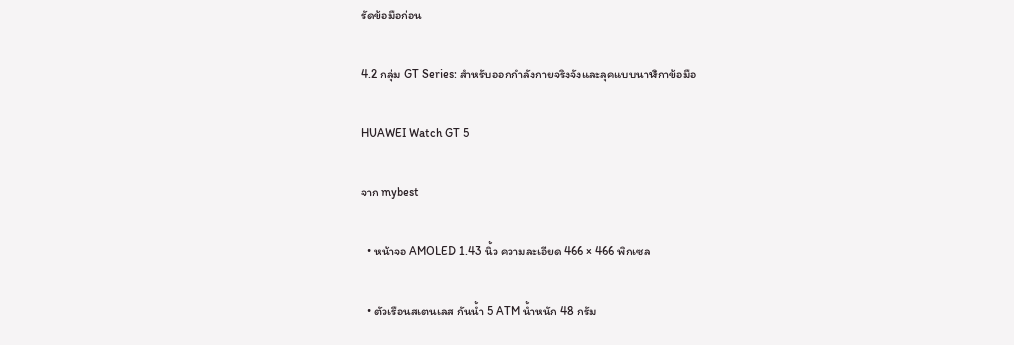รัดข้อมือก่อน

4.2 กลุ่ม GT Series: สำหรับออกกำลังกายจริงจังและลุคแบบนาฬิกาข้อมือ

HUAWEI Watch GT 5

จาก mybest

  • หน้าจอ AMOLED 1.43 นิ้ว ความละเอียด 466 × 466 พิกเซล

  • ตัวเรือนสเตนเลส กันน้ำ 5 ATM น้ำหนัก 48 กรัม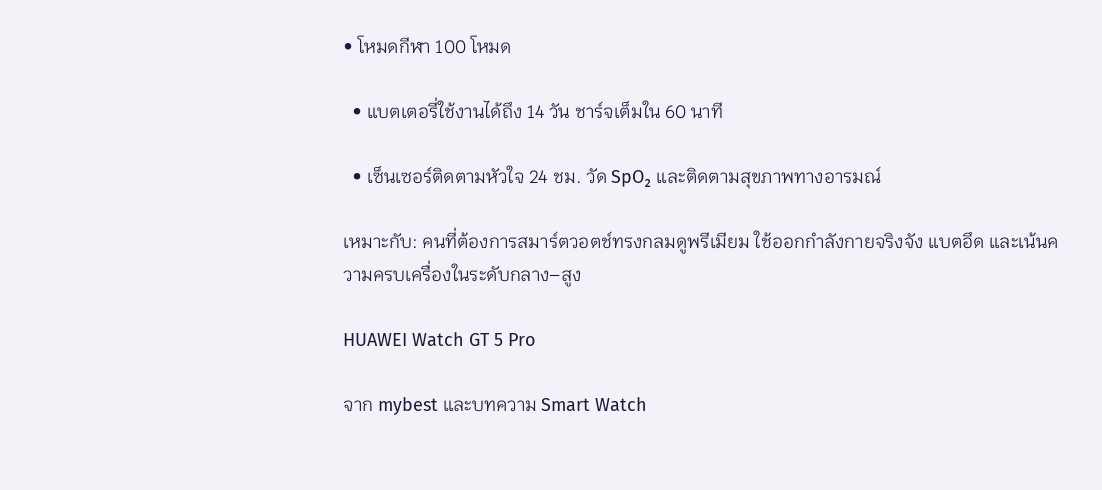• โหมดกีฬา 100 โหมด

  • แบตเตอรี่ใช้งานได้ถึง 14 วัน ชาร์จเต็มใน 60 นาที

  • เซ็นเซอร์ติดตามหัวใจ 24 ชม. วัด SpO₂ และติดตามสุขภาพทางอารมณ์

เหมาะกับ: คนที่ต้องการสมาร์ตวอตช์ทรงกลมดูพรีเมียม ใช้ออกกำลังกายจริงจัง แบตอึด และเน้นความครบเครื่องในระดับกลาง–สูง

HUAWEI Watch GT 5 Pro

จาก mybest และบทความ Smart Watch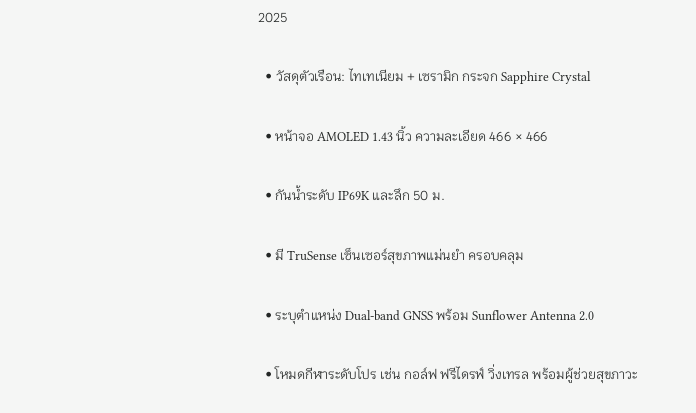2025

  • วัสดุตัวเรือน: ไทเทเนียม + เซรามิก กระจก Sapphire Crystal

  • หน้าจอ AMOLED 1.43 นิ้ว ความละเอียด 466 × 466

  • กันน้ำระดับ IP69K และลึก 50 ม.

  • มี TruSense เซ็นเซอร์สุขภาพแม่นยำ ครอบคลุม

  • ระบุตำแหน่ง Dual-band GNSS พร้อม Sunflower Antenna 2.0

  • โหมดกีฬาระดับโปร เช่น กอล์ฟ ฟรีไดรฟ์ วิ่งเทรล พร้อมผู้ช่วยสุขภาวะ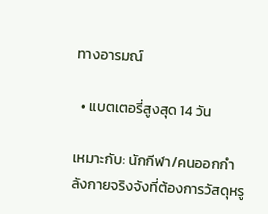ทางอารมณ์

  • แบตเตอรี่สูงสุด 14 วัน

เหมาะกับ: นักกีฬา/คนออกกำลังกายจริงจังที่ต้องการวัสดุหรู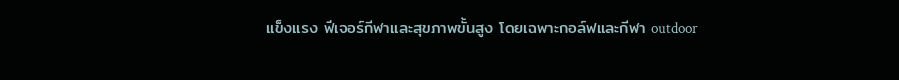แข็งแรง ฟีเจอร์กีฬาและสุขภาพขั้นสูง โดยเฉพาะกอล์ฟและกีฬา outdoor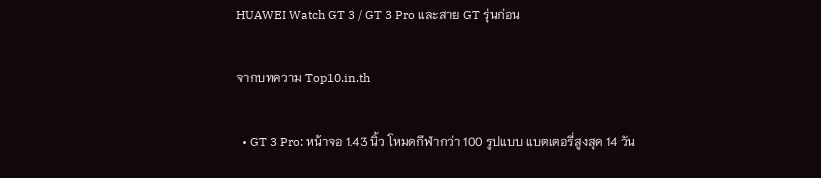HUAWEI Watch GT 3 / GT 3 Pro และสาย GT รุ่นก่อน

จากบทความ Top10.in.th

  • GT 3 Pro: หน้าจอ 1.43 นิ้ว โหมดกีฬากว่า 100 รูปแบบ แบตเตอรี่สูงสุด 14 วัน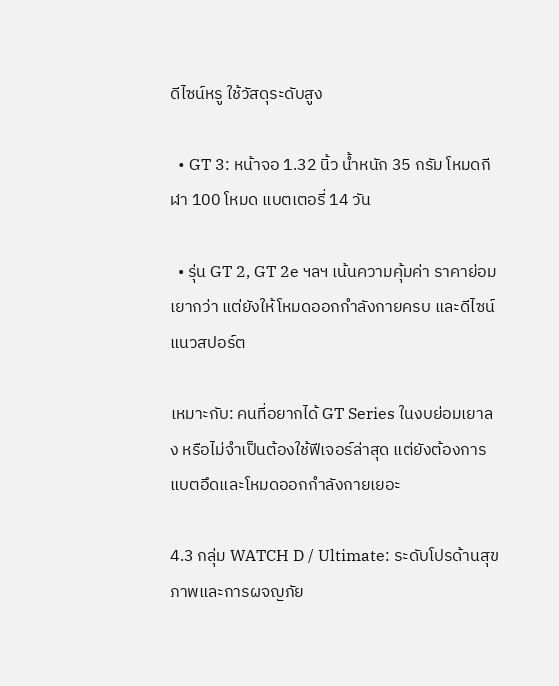ดีไซน์หรู ใช้วัสดุระดับสูง

  • GT 3: หน้าจอ 1.32 นิ้ว น้ำหนัก 35 กรัม โหมดกีฬา 100 โหมด แบตเตอรี่ 14 วัน

  • รุ่น GT 2, GT 2e ฯลฯ เน้นความคุ้มค่า ราคาย่อมเยากว่า แต่ยังให้โหมดออกกำลังกายครบ และดีไซน์แนวสปอร์ต

เหมาะกับ: คนที่อยากได้ GT Series ในงบย่อมเยาลง หรือไม่จำเป็นต้องใช้ฟีเจอร์ล่าสุด แต่ยังต้องการแบตอึดและโหมดออกกำลังกายเยอะ

4.3 กลุ่ม WATCH D / Ultimate: ระดับโปรด้านสุขภาพและการผจญภัย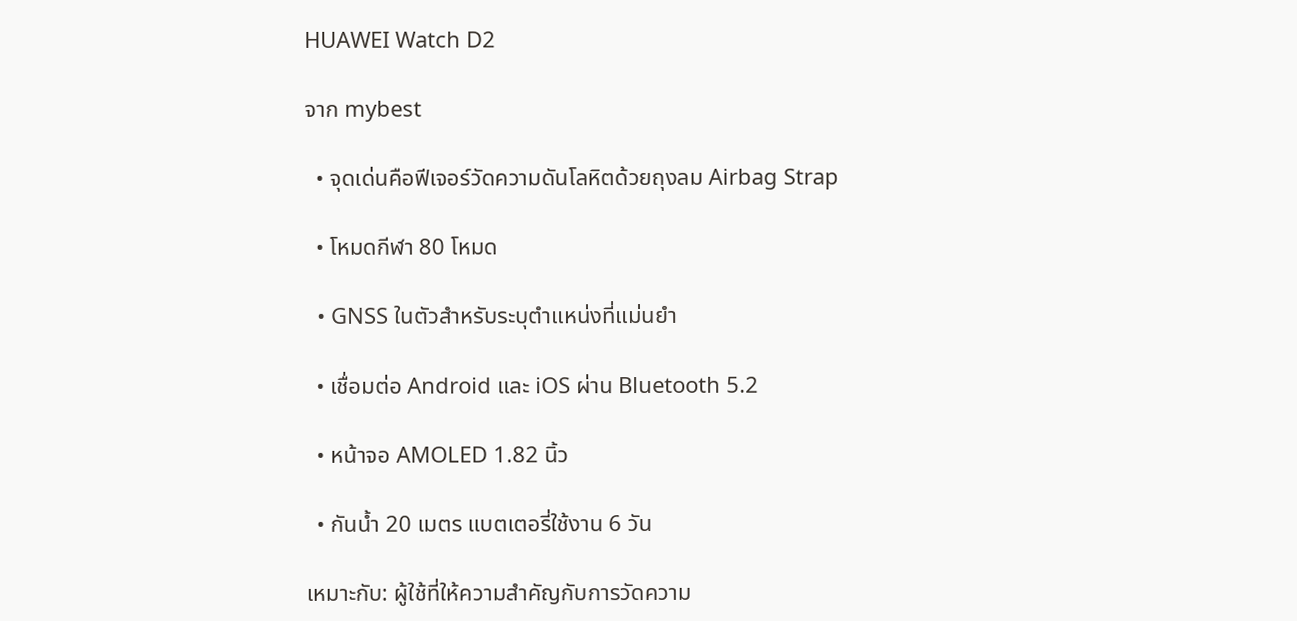HUAWEI Watch D2

จาก mybest

  • จุดเด่นคือฟีเจอร์วัดความดันโลหิตด้วยถุงลม Airbag Strap

  • โหมดกีฬา 80 โหมด

  • GNSS ในตัวสำหรับระบุตำแหน่งที่แม่นยำ

  • เชื่อมต่อ Android และ iOS ผ่าน Bluetooth 5.2

  • หน้าจอ AMOLED 1.82 นิ้ว

  • กันน้ำ 20 เมตร แบตเตอรี่ใช้งาน 6 วัน

เหมาะกับ: ผู้ใช้ที่ให้ความสำคัญกับการวัดความ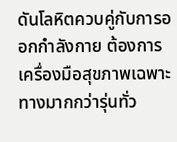ดันโลหิตควบคู่กับการออกกำลังกาย ต้องการเครื่องมือสุขภาพเฉพาะทางมากกว่ารุ่นทั่ว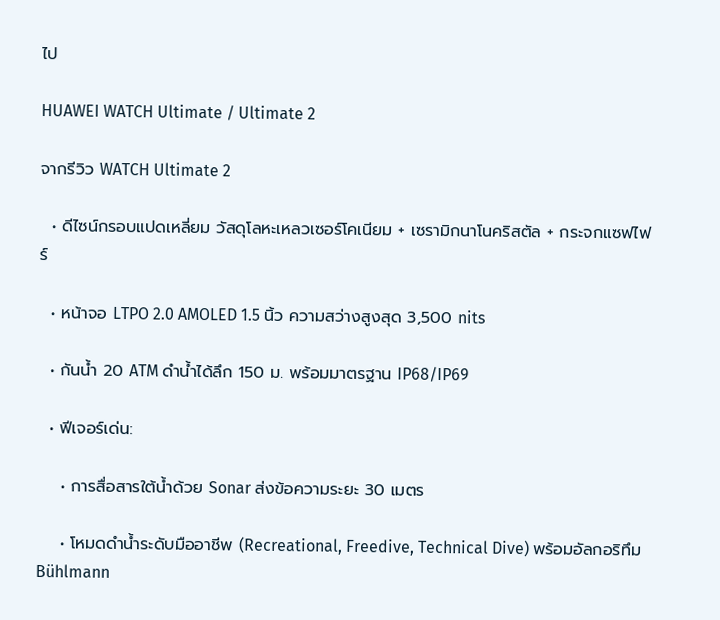ไป

HUAWEI WATCH Ultimate / Ultimate 2

จากรีวิว WATCH Ultimate 2

  • ดีไซน์กรอบแปดเหลี่ยม วัสดุโลหะเหลวเซอร์โคเนียม + เซรามิกนาโนคริสตัล + กระจกแซฟไฟร์

  • หน้าจอ LTPO 2.0 AMOLED 1.5 นิ้ว ความสว่างสูงสุด 3,500 nits

  • กันน้ำ 20 ATM ดำน้ำได้ลึก 150 ม. พร้อมมาตรฐาน IP68/IP69

  • ฟีเจอร์เด่น:

    • การสื่อสารใต้น้ำด้วย Sonar ส่งข้อความระยะ 30 เมตร

    • โหมดดำน้ำระดับมืออาชีพ (Recreational, Freedive, Technical Dive) พร้อมอัลกอริทึม Bühlmann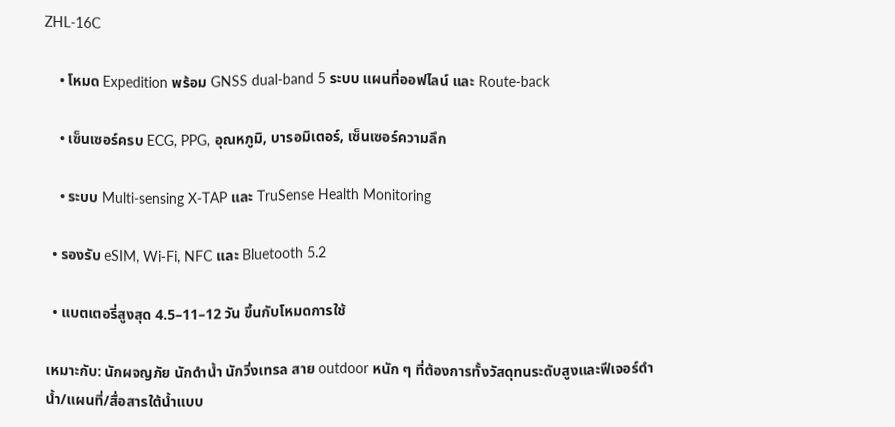ZHL-16C

    • โหมด Expedition พร้อม GNSS dual-band 5 ระบบ แผนที่ออฟไลน์ และ Route-back

    • เซ็นเซอร์ครบ ECG, PPG, อุณหภูมิ, บารอมิเตอร์, เซ็นเซอร์ความลึก

    • ระบบ Multi-sensing X-TAP และ TruSense Health Monitoring

  • รองรับ eSIM, Wi‑Fi, NFC และ Bluetooth 5.2

  • แบตเตอรี่สูงสุด 4.5–11–12 วัน ขึ้นกับโหมดการใช้

เหมาะกับ: นักผจญภัย นักดำน้ำ นักวิ่งเทรล สาย outdoor หนัก ๆ ที่ต้องการทั้งวัสดุทนระดับสูงและฟีเจอร์ดำน้ำ/แผนที่/สื่อสารใต้น้ำแบบ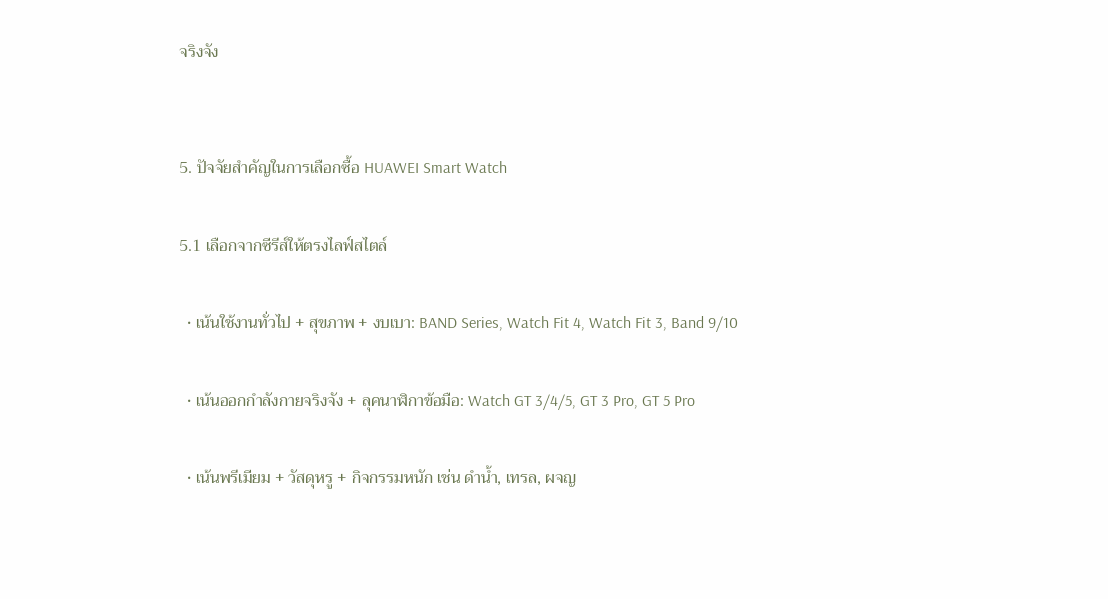จริงจัง


5. ปัจจัยสำคัญในการเลือกซื้อ HUAWEI Smart Watch

5.1 เลือกจากซีรีส์ให้ตรงไลฟ์สไตล์

  • เน้นใช้งานทั่วไป + สุขภาพ + งบเบา: BAND Series, Watch Fit 4, Watch Fit 3, Band 9/10

  • เน้นออกกำลังกายจริงจัง + ลุคนาฬิกาข้อมือ: Watch GT 3/4/5, GT 3 Pro, GT 5 Pro

  • เน้นพรีเมียม + วัสดุหรู + กิจกรรมหนัก เช่น ดำน้ำ, เทรล, ผจญ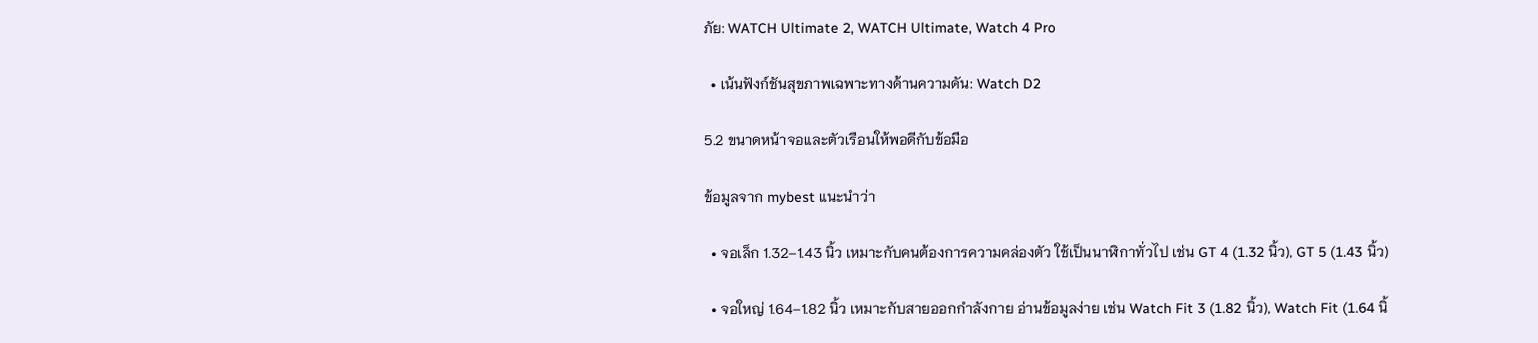ภัย: WATCH Ultimate 2, WATCH Ultimate, Watch 4 Pro

  • เน้นฟังก์ชันสุขภาพเฉพาะทางด้านความดัน: Watch D2

5.2 ขนาดหน้าจอและตัวเรือนให้พอดีกับข้อมือ

ข้อมูลจาก mybest แนะนำว่า

  • จอเล็ก 1.32–1.43 นิ้ว เหมาะกับคนต้องการความคล่องตัว ใช้เป็นนาฬิกาทั่วไป เช่น GT 4 (1.32 นิ้ว), GT 5 (1.43 นิ้ว)

  • จอใหญ่ 1.64–1.82 นิ้ว เหมาะกับสายออกกำลังกาย อ่านข้อมูลง่าย เช่น Watch Fit 3 (1.82 นิ้ว), Watch Fit (1.64 นิ้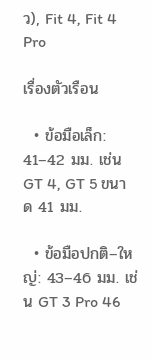ว), Fit 4, Fit 4 Pro

เรื่องตัวเรือน

  • ข้อมือเล็ก: 41–42 มม. เช่น GT 4, GT 5 ขนาด 41 มม.

  • ข้อมือปกติ–ใหญ่: 43–46 มม. เช่น GT 3 Pro 46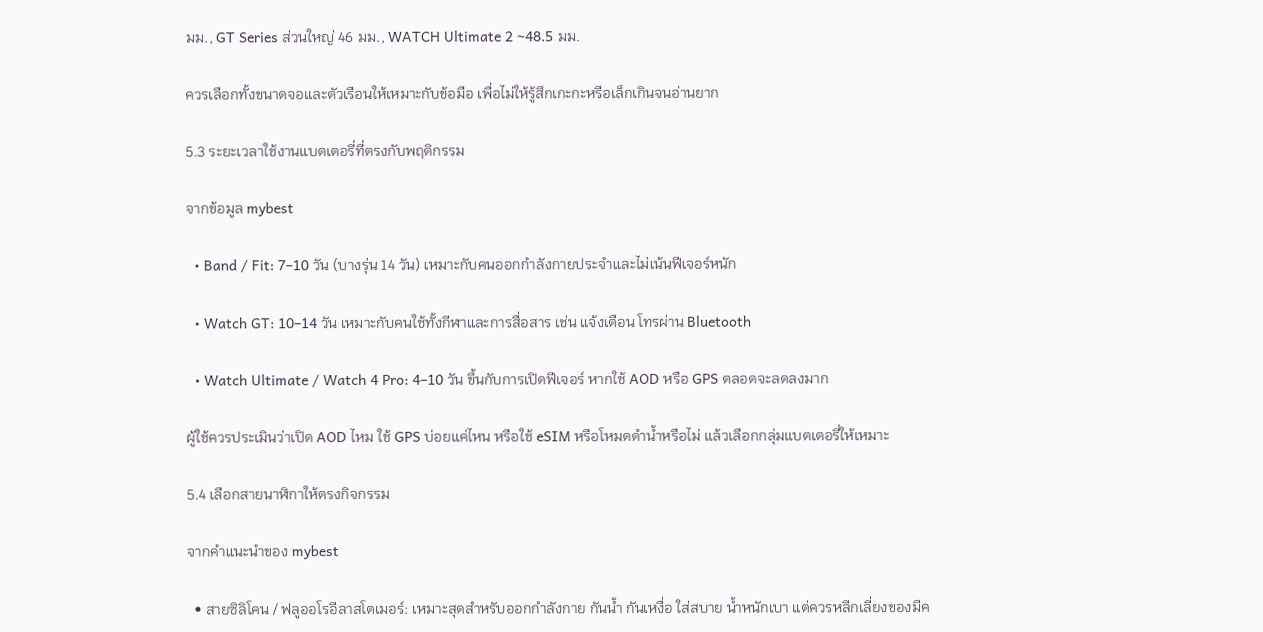มม., GT Series ส่วนใหญ่ 46 มม., WATCH Ultimate 2 ~48.5 มม.

ควรเลือกทั้งขนาดจอและตัวเรือนให้เหมาะกับข้อมือ เพื่อไม่ให้รู้สึกเกะกะหรือเล็กเกินจนอ่านยาก

5.3 ระยะเวลาใช้งานแบตเตอรี่ที่ตรงกับพฤติกรรม

จากข้อมูล mybest

  • Band / Fit: 7–10 วัน (บางรุ่น 14 วัน) เหมาะกับคนออกกำลังกายประจำและไม่เน้นฟีเจอร์หนัก

  • Watch GT: 10–14 วัน เหมาะกับคนใช้ทั้งกีฬาและการสื่อสาร เช่น แจ้งเตือน โทรผ่าน Bluetooth

  • Watch Ultimate / Watch 4 Pro: 4–10 วัน ขึ้นกับการเปิดฟีเจอร์ หากใช้ AOD หรือ GPS ตลอดจะลดลงมาก

ผู้ใช้ควรประเมินว่าเปิด AOD ไหม ใช้ GPS บ่อยแค่ไหน หรือใช้ eSIM หรือโหมดดำน้ำหรือไม่ แล้วเลือกกลุ่มแบตเตอรี่ให้เหมาะ

5.4 เลือกสายนาฬิกาให้ตรงกิจกรรม

จากคำแนะนำของ mybest

  • สายซิลิโคน / ฟลูออโรอีลาสโตเมอร์: เหมาะสุดสำหรับออกกำลังกาย กันน้ำ กันเหงื่อ ใส่สบาย น้ำหนักเบา แต่ควรหลีกเลี่ยงของมีค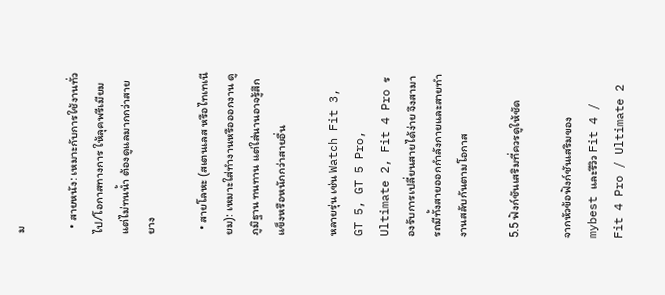ม

  • สายหนัง: เหมาะกับการใช้งานทั่วไป/โอกาสทางการ ให้ลุคพรีเมียม แต่ไม่ทนน้ำ ต้องดูแลมากกว่าสายยาง

  • สายโลหะ (สเตนเลส หรือไทเทเนียม): เหมาะใส่ทำงานหรือออกงาน ดูภูมิฐาน ทนทาน แต่ใส่นานอาจรู้สึกแข็งหรือหนักกว่าสายอื่น

หลายรุ่น เช่น Watch Fit 3, GT 5, GT 5 Pro, Ultimate 2, Fit 4 Pro รองรับการเปลี่ยนสายได้ง่าย จึงสามารถมีทั้งสายออกกำลังกายและสายทำงานสลับกันตามโอกาส

5.5 ฟังก์ชันเสริมที่ควรดูให้ชัด

จากหัวข้อฟังก์ชันเสริมของ mybest และรีวิว Fit 4 / Fit 4 Pro / Ultimate 2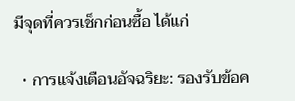มีจุดที่ควรเช็กก่อนซื้อ ได้แก่

  • การแจ้งเตือนอัจฉริยะ: รองรับข้อค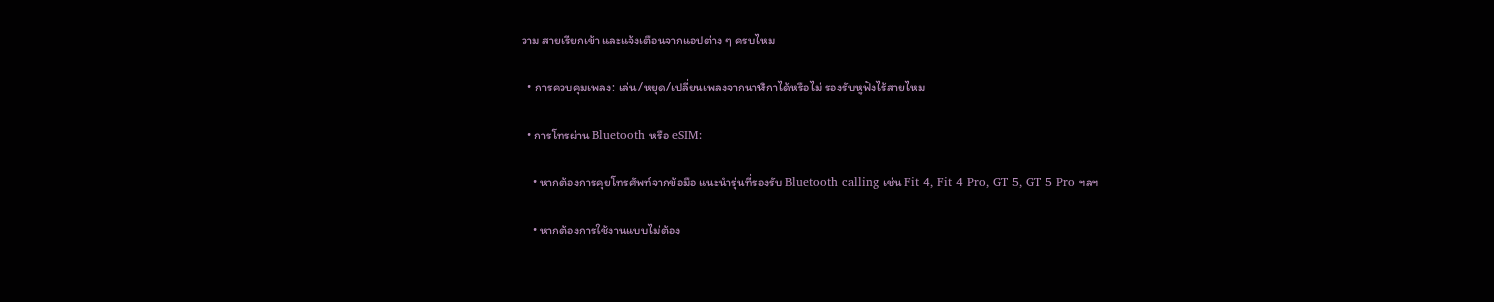วาม สายเรียกเข้า และแจ้งเตือนจากแอปต่าง ๆ ครบไหม

  • การควบคุมเพลง: เล่น/หยุด/เปลี่ยนเพลงจากนาฬิกาได้หรือไม่ รองรับหูฟังไร้สายไหม

  • การโทรผ่าน Bluetooth หรือ eSIM:

    • หากต้องการคุยโทรศัพท์จากข้อมือ แนะนำรุ่นที่รองรับ Bluetooth calling เช่น Fit 4, Fit 4 Pro, GT 5, GT 5 Pro ฯลฯ

    • หากต้องการใช้งานแบบไม่ต้อง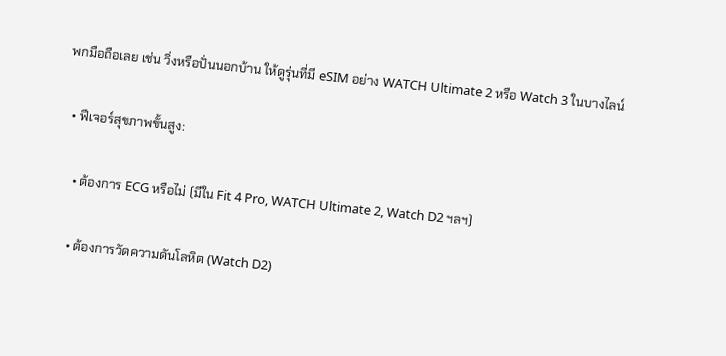พกมือถือเลย เช่น วิ่งหรือปั่นนอกบ้าน ให้ดูรุ่นที่มี eSIM อย่าง WATCH Ultimate 2 หรือ Watch 3 ในบางไลน์

  • ฟีเจอร์สุขภาพขั้นสูง:

    • ต้องการ ECG หรือไม่ (มีใน Fit 4 Pro, WATCH Ultimate 2, Watch D2 ฯลฯ)

    • ต้องการวัดความดันโลหิต (Watch D2)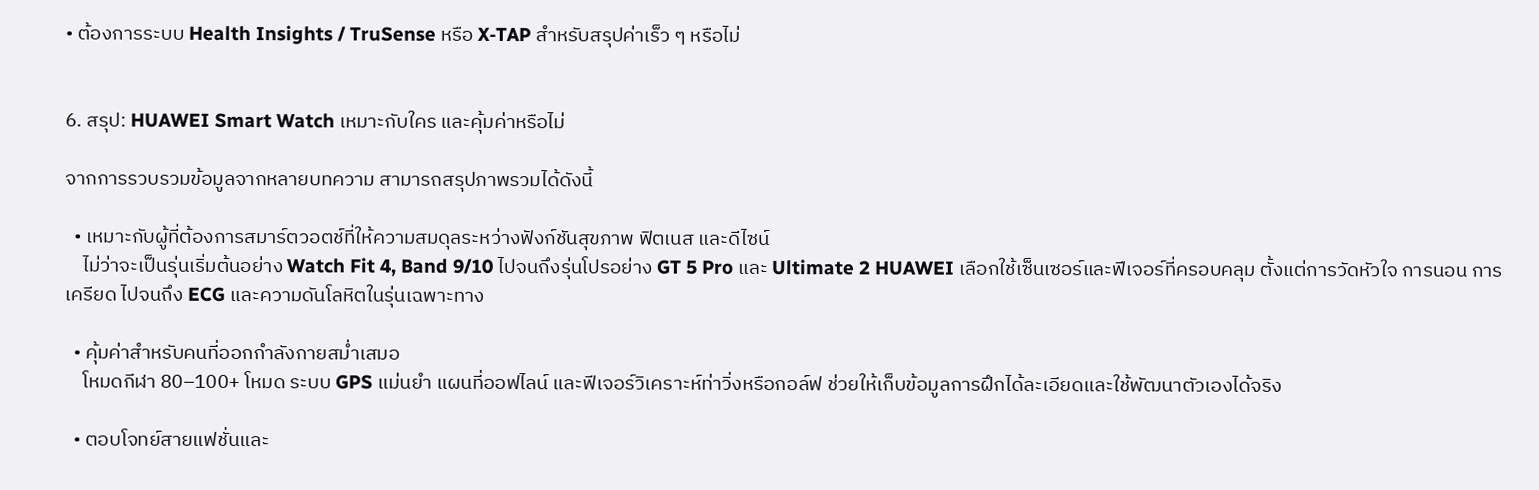• ต้องการระบบ Health Insights / TruSense หรือ X‑TAP สำหรับสรุปค่าเร็ว ๆ หรือไม่


6. สรุป: HUAWEI Smart Watch เหมาะกับใคร และคุ้มค่าหรือไม่

จากการรวบรวมข้อมูลจากหลายบทความ สามารถสรุปภาพรวมได้ดังนี้

  • เหมาะกับผู้ที่ต้องการสมาร์ตวอตช์ที่ให้ความสมดุลระหว่างฟังก์ชันสุขภาพ ฟิตเนส และดีไซน์
    ไม่ว่าจะเป็นรุ่นเริ่มต้นอย่าง Watch Fit 4, Band 9/10 ไปจนถึงรุ่นโปรอย่าง GT 5 Pro และ Ultimate 2 HUAWEI เลือกใช้เซ็นเซอร์และฟีเจอร์ที่ครอบคลุม ตั้งแต่การวัดหัวใจ การนอน การเครียด ไปจนถึง ECG และความดันโลหิตในรุ่นเฉพาะทาง

  • คุ้มค่าสำหรับคนที่ออกกำลังกายสม่ำเสมอ
    โหมดกีฬา 80–100+ โหมด ระบบ GPS แม่นยำ แผนที่ออฟไลน์ และฟีเจอร์วิเคราะห์ท่าวิ่งหรือกอล์ฟ ช่วยให้เก็บข้อมูลการฝึกได้ละเอียดและใช้พัฒนาตัวเองได้จริง

  • ตอบโจทย์สายแฟชั่นและ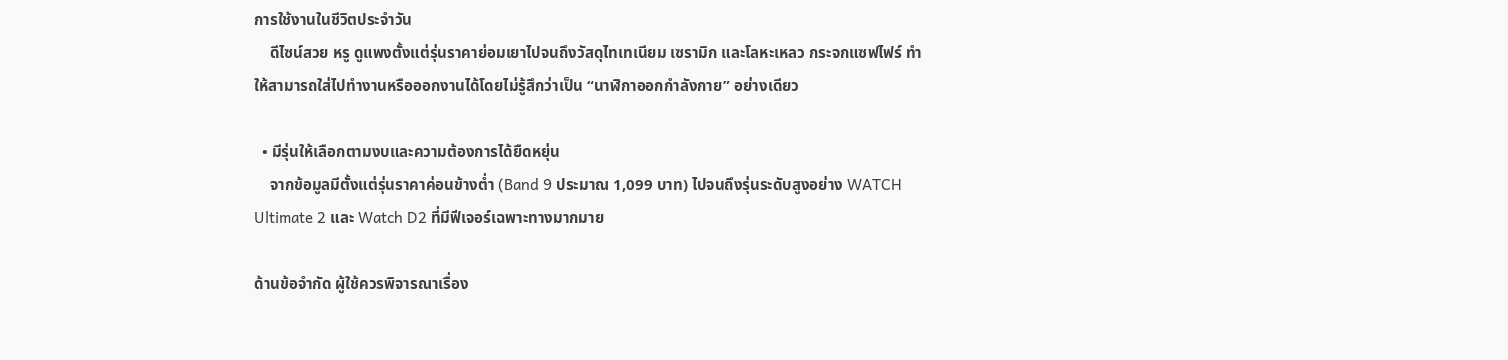การใช้งานในชีวิตประจำวัน
    ดีไซน์สวย หรู ดูแพงตั้งแต่รุ่นราคาย่อมเยาไปจนถึงวัสดุไทเทเนียม เซรามิก และโลหะเหลว กระจกแซฟไฟร์ ทำให้สามารถใส่ไปทำงานหรือออกงานได้โดยไม่รู้สึกว่าเป็น “นาฬิกาออกกำลังกาย” อย่างเดียว

  • มีรุ่นให้เลือกตามงบและความต้องการได้ยืดหยุ่น
    จากข้อมูลมีตั้งแต่รุ่นราคาค่อนข้างต่ำ (Band 9 ประมาณ 1,099 บาท) ไปจนถึงรุ่นระดับสูงอย่าง WATCH Ultimate 2 และ Watch D2 ที่มีฟีเจอร์เฉพาะทางมากมาย

ด้านข้อจำกัด ผู้ใช้ควรพิจารณาเรื่อง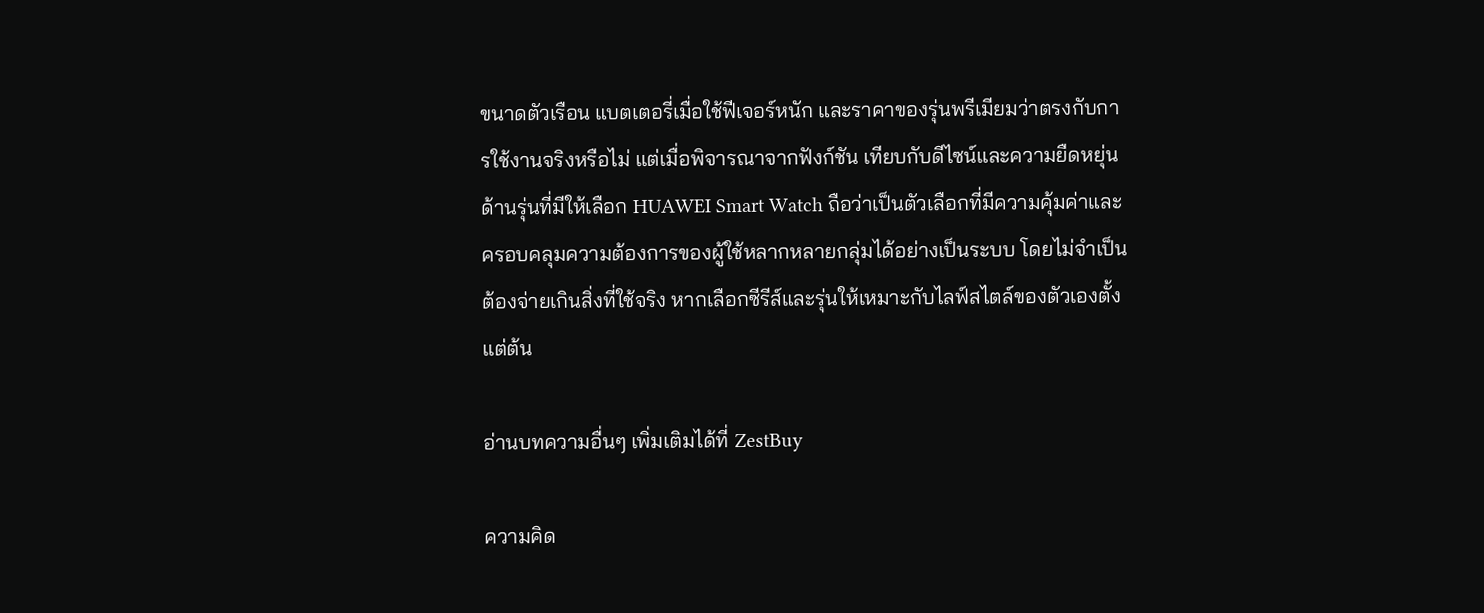ขนาดตัวเรือน แบตเตอรี่เมื่อใช้ฟีเจอร์หนัก และราคาของรุ่นพรีเมียมว่าตรงกับการใช้งานจริงหรือไม่ แต่เมื่อพิจารณาจากฟังก์ชัน เทียบกับดีไซน์และความยืดหยุ่นด้านรุ่นที่มีให้เลือก HUAWEI Smart Watch ถือว่าเป็นตัวเลือกที่มีความคุ้มค่าและครอบคลุมความต้องการของผู้ใช้หลากหลายกลุ่มได้อย่างเป็นระบบ โดยไม่จำเป็นต้องจ่ายเกินสิ่งที่ใช้จริง หากเลือกซีรีส์และรุ่นให้เหมาะกับไลฟ์สไตล์ของตัวเองตั้งแต่ต้น

อ่านบทความอื่นๆ เพิ่มเติมได้ที่ ZestBuy

ความคิด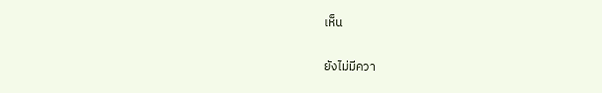เห็น

ยังไม่มีควา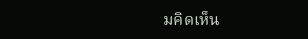มคิดเห็น